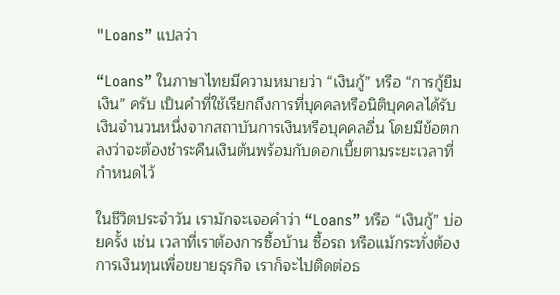"Loans” แปลว่า

“Loans” ในภาษาไทยมีความหมายว่า “เงินกู้” หรือ “การกู้ยืมเงิน” ครับ เป็นคำที่ใช้เรียกถึงการที่บุคคลหรือนิติบุคคลได้รับเงินจำนวนหนึ่งจากสถาบันการเงินหรือบุคคลอื่น โดยมีข้อตกลงว่าจะต้องชำระคืนเงินต้นพร้อมกับดอกเบี้ยตามระยะเวลาที่กำหนดไว้

ในชีวิตประจำวัน เรามักจะเจอคำว่า “Loans” หรือ “เงินกู้” บ่อยครั้ง เช่น เวลาที่เราต้องการซื้อบ้าน ซื้อรถ หรือแม้กระทั่งต้องการเงินทุนเพื่อขยายธุรกิจ เราก็จะไปติดต่อธ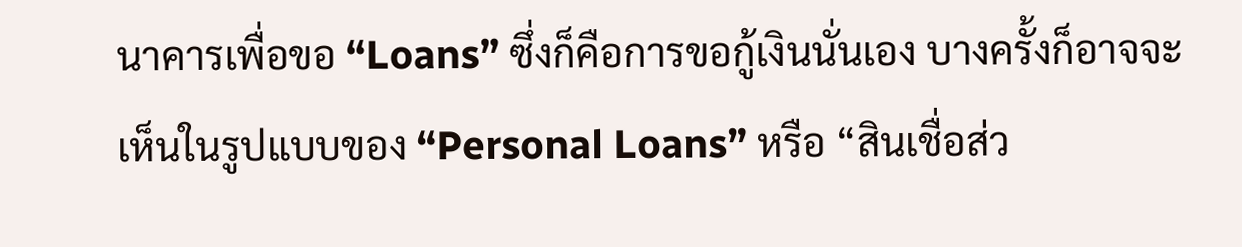นาคารเพื่อขอ “Loans” ซึ่งก็คือการขอกู้เงินนั่นเอง บางครั้งก็อาจจะเห็นในรูปแบบของ “Personal Loans” หรือ “สินเชื่อส่ว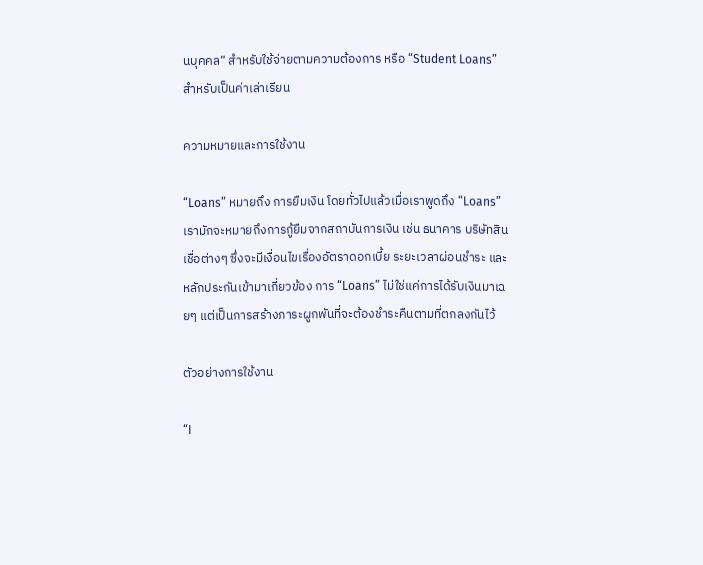นบุคคล” สำหรับใช้จ่ายตามความต้องการ หรือ “Student Loans” สำหรับเป็นค่าเล่าเรียน

ความหมายและการใช้งาน

“Loans” หมายถึง การยืมเงิน โดยทั่วไปแล้วเมื่อเราพูดถึง “Loans” เรามักจะหมายถึงการกู้ยืมจากสถาบันการเงิน เช่น ธนาคาร บริษัทสินเชื่อต่างๆ ซึ่งจะมีเงื่อนไขเรื่องอัตราดอกเบี้ย ระยะเวลาผ่อนชำระ และหลักประกันเข้ามาเกี่ยวข้อง การ “Loans” ไม่ใช่แค่การได้รับเงินมาเฉยๆ แต่เป็นการสร้างภาระผูกพันที่จะต้องชำระคืนตามที่ตกลงกันไว้

ตัวอย่างการใช้งาน

“I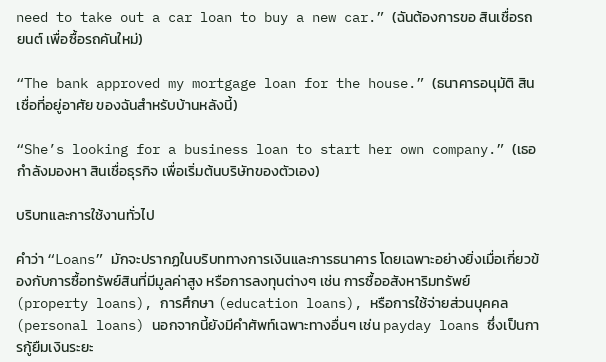need to take out a car loan to buy a new car.” (ฉันต้องการขอ สินเชื่อรถยนต์ เพื่อซื้อรถคันใหม่)

“The bank approved my mortgage loan for the house.” (ธนาคารอนุมัติ สินเชื่อที่อยู่อาศัย ของฉันสำหรับบ้านหลังนี้)

“She’s looking for a business loan to start her own company.” (เธอกำลังมองหา สินเชื่อธุรกิจ เพื่อเริ่มต้นบริษัทของตัวเอง)

บริบทและการใช้งานทั่วไป

คำว่า “Loans” มักจะปรากฏในบริบททางการเงินและการธนาคาร โดยเฉพาะอย่างยิ่งเมื่อเกี่ยวข้องกับการซื้อทรัพย์สินที่มีมูลค่าสูง หรือการลงทุนต่างๆ เช่น การซื้ออสังหาริมทรัพย์ (property loans), การศึกษา (education loans), หรือการใช้จ่ายส่วนบุคคล (personal loans) นอกจากนี้ยังมีคำศัพท์เฉพาะทางอื่นๆ เช่น payday loans ซึ่งเป็นการกู้ยืมเงินระยะ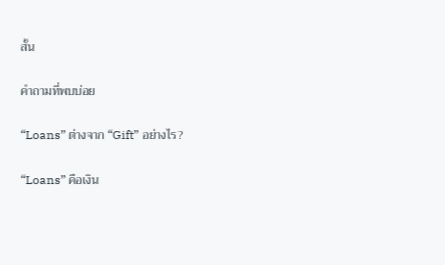สั้น

คำถามที่พบบ่อย

“Loans” ต่างจาก “Gift” อย่างไร?

“Loans” คือเงิน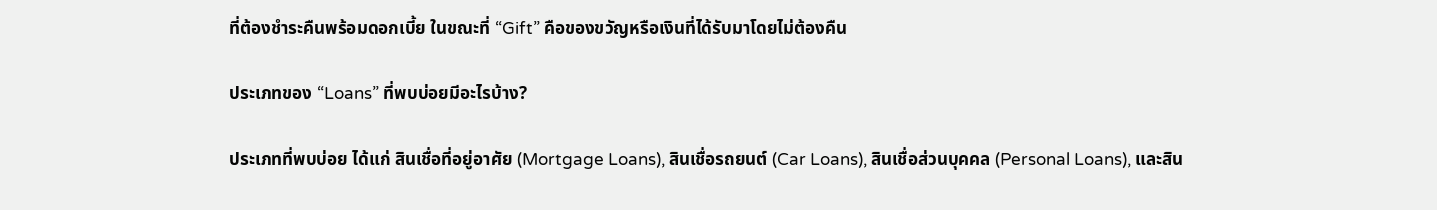ที่ต้องชำระคืนพร้อมดอกเบี้ย ในขณะที่ “Gift” คือของขวัญหรือเงินที่ได้รับมาโดยไม่ต้องคืน

ประเภทของ “Loans” ที่พบบ่อยมีอะไรบ้าง?

ประเภทที่พบบ่อย ได้แก่ สินเชื่อที่อยู่อาศัย (Mortgage Loans), สินเชื่อรถยนต์ (Car Loans), สินเชื่อส่วนบุคคล (Personal Loans), และสิน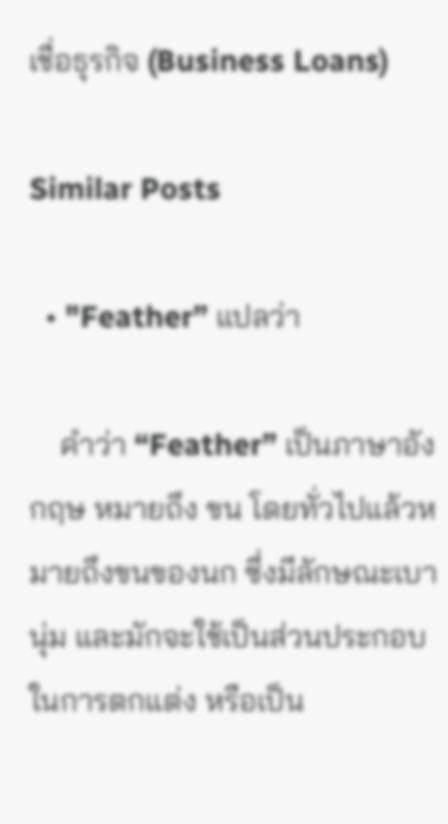เชื่อธุรกิจ (Business Loans)

Similar Posts

  • "Feather” แปลว่า

    คำว่า “Feather” เป็นภาษาอังกฤษ หมายถึง ขน โดยทั่วไปแล้วหมายถึงขนของนก ซึ่งมีลักษณะเบา นุ่ม และมักจะใช้เป็นส่วนประกอบในการตกแต่ง หรือเป็น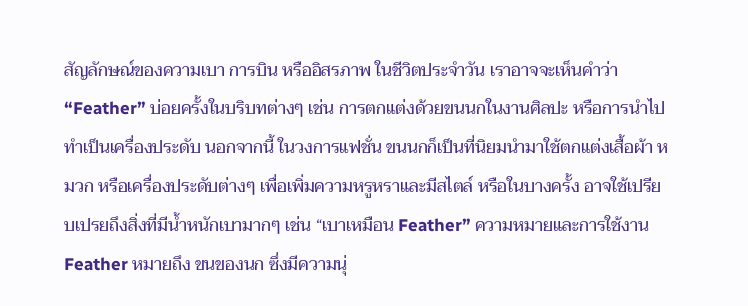สัญลักษณ์ของความเบา การบิน หรืออิสรภาพ ในชีวิตประจำวัน เราอาจจะเห็นคำว่า “Feather” บ่อยครั้งในบริบทต่างๆ เช่น การตกแต่งด้วยขนนกในงานศิลปะ หรือการนำไปทำเป็นเครื่องประดับ นอกจากนี้ ในวงการแฟชั่น ขนนกก็เป็นที่นิยมนำมาใช้ตกแต่งเสื้อผ้า หมวก หรือเครื่องประดับต่างๆ เพื่อเพิ่มความหรูหราและมีสไตล์ หรือในบางครั้ง อาจใช้เปรียบเปรยถึงสิ่งที่มีน้ำหนักเบามากๆ เช่น “เบาเหมือน Feather” ความหมายและการใช้งาน Feather หมายถึง ขนของนก ซึ่งมีความนุ่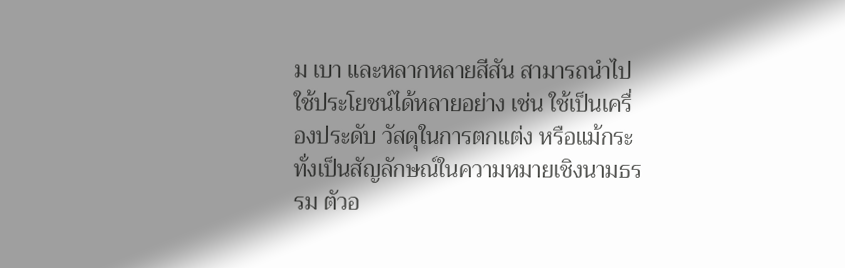ม เบา และหลากหลายสีสัน สามารถนำไปใช้ประโยชน์ได้หลายอย่าง เช่น ใช้เป็นเครื่องประดับ วัสดุในการตกแต่ง หรือแม้กระทั่งเป็นสัญลักษณ์ในความหมายเชิงนามธรรม ตัวอ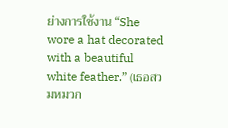ย่างการใช้งาน “She wore a hat decorated with a beautiful white feather.” (เธอสวมหมวก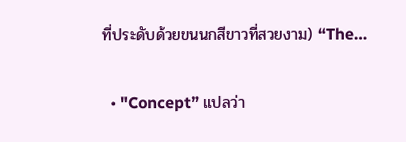ที่ประดับด้วยขนนกสีขาวที่สวยงาม) “The…

  • "Concept” แปลว่า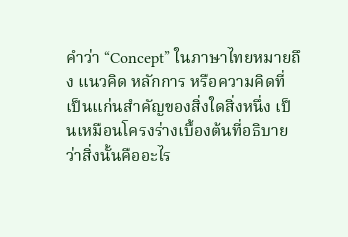คำว่า “Concept” ในภาษาไทยหมายถึง แนวคิด หลักการ หรือความคิดที่เป็นแก่นสำคัญของสิ่งใดสิ่งหนึ่ง เป็นเหมือนโครงร่างเบื้องต้นที่อธิบายว่าสิ่งนั้นคืออะไร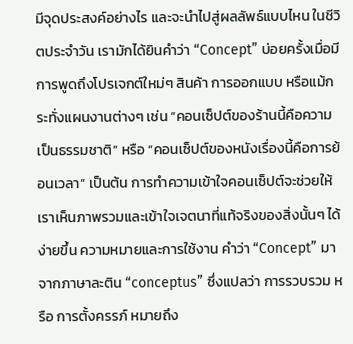มีจุดประสงค์อย่างไร และจะนำไปสู่ผลลัพธ์แบบไหน ในชีวิตประจำวัน เรามักได้ยินคำว่า “Concept” บ่อยครั้งเมื่อมีการพูดถึงโปรเจกต์ใหม่ๆ สินค้า การออกแบบ หรือแม้กระทั่งแผนงานต่างๆ เช่น “คอนเซ็ปต์ของร้านนี้คือความเป็นธรรมชาติ” หรือ “คอนเซ็ปต์ของหนังเรื่องนี้คือการย้อนเวลา” เป็นต้น การทำความเข้าใจคอนเซ็ปต์จะช่วยให้เราเห็นภาพรวมและเข้าใจเจตนาที่แท้จริงของสิ่งนั้นๆ ได้ง่ายขึ้น ความหมายและการใช้งาน คำว่า “Concept” มาจากภาษาละติน “conceptus” ซึ่งแปลว่า การรวบรวม หรือ การตั้งครรภ์ หมายถึง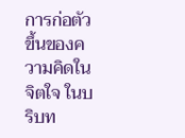การก่อตัวขึ้นของความคิดในจิตใจ ในบริบท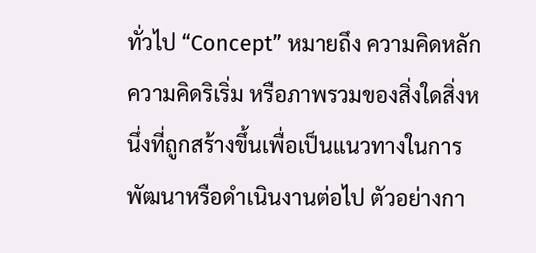ทั่วไป “Concept” หมายถึง ความคิดหลัก ความคิดริเริ่ม หรือภาพรวมของสิ่งใดสิ่งหนึ่งที่ถูกสร้างขึ้นเพื่อเป็นแนวทางในการพัฒนาหรือดำเนินงานต่อไป ตัวอย่างกา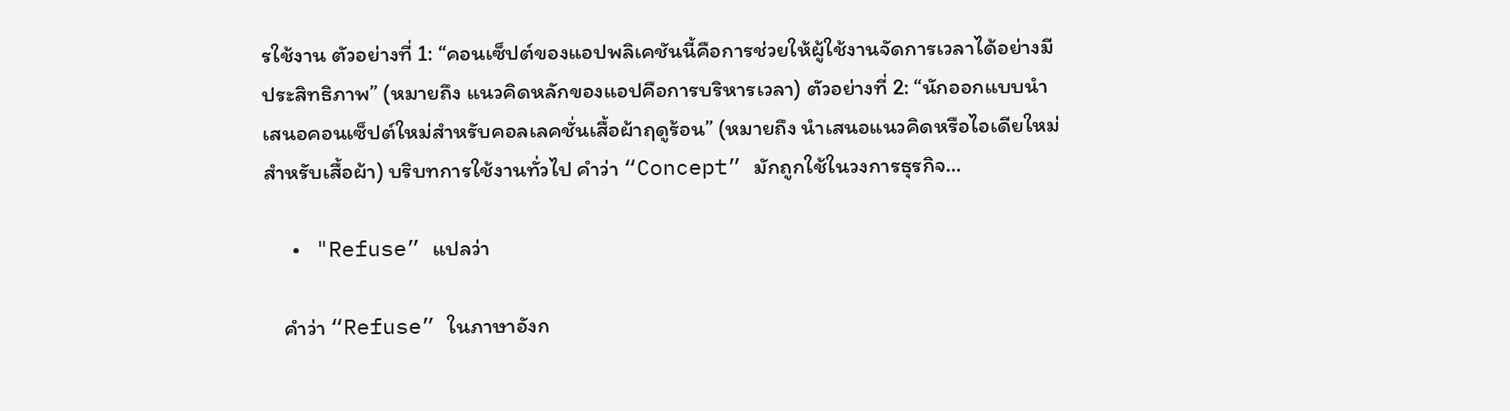รใช้งาน ตัวอย่างที่ 1: “คอนเซ็ปต์ของแอปพลิเคชันนี้คือการช่วยให้ผู้ใช้งานจัดการเวลาได้อย่างมีประสิทธิภาพ” (หมายถึง แนวคิดหลักของแอปคือการบริหารเวลา) ตัวอย่างที่ 2: “นักออกแบบนำเสนอคอนเซ็ปต์ใหม่สำหรับคอลเลคชั่นเสื้อผ้าฤดูร้อน” (หมายถึง นำเสนอแนวคิดหรือไอเดียใหม่สำหรับเสื้อผ้า) บริบทการใช้งานทั่วไป คำว่า “Concept” มักถูกใช้ในวงการธุรกิจ…

  • "Refuse” แปลว่า

    คำว่า “Refuse” ในภาษาอังก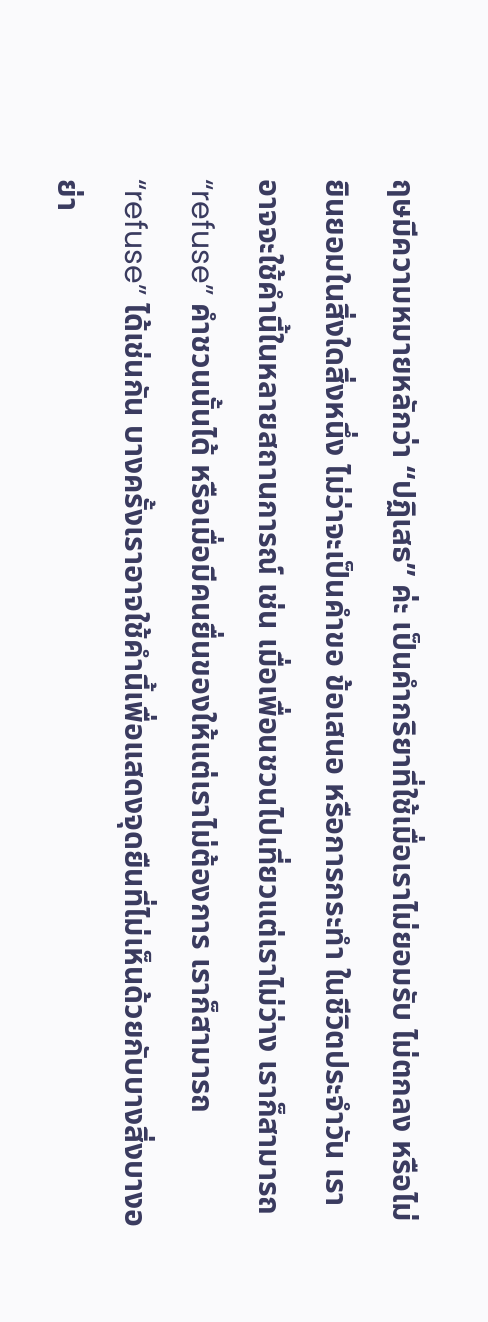ฤษมีความหมายหลักว่า “ปฏิเสธ” ค่ะ เป็นคำกริยาที่ใช้เมื่อเราไม่ยอมรับ ไม่ตกลง หรือไม่ยินยอมในสิ่งใดสิ่งหนึ่ง ไม่ว่าจะเป็นคำขอ ข้อเสนอ หรือการกระทำ ในชีวิตประจำวัน เราอาจจะใช้คำนี้ในหลายสถานการณ์ เช่น เมื่อเพื่อนชวนไปเที่ยวแต่เราไม่ว่าง เราก็สามารถ “refuse” คำชวนนั้นได้ หรือเมื่อมีคนยื่นของให้แต่เราไม่ต้องการ เราก็สามารถ “refuse” ได้เช่นกัน บางครั้งเราอาจใช้คำนี้เพื่อแสดงจุดยืนที่ไม่เห็นด้วยกับบางสิ่งบางอย่า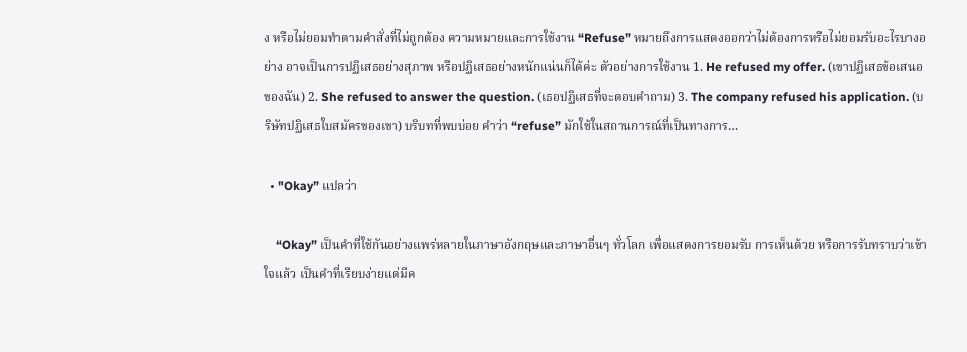ง หรือไม่ยอมทำตามคำสั่งที่ไม่ถูกต้อง ความหมายและการใช้งาน “Refuse” หมายถึงการแสดงออกว่าไม่ต้องการหรือไม่ยอมรับอะไรบางอย่าง อาจเป็นการปฏิเสธอย่างสุภาพ หรือปฏิเสธอย่างหนักแน่นก็ได้ค่ะ ตัวอย่างการใช้งาน 1. He refused my offer. (เขาปฏิเสธข้อเสนอของฉัน) 2. She refused to answer the question. (เธอปฏิเสธที่จะตอบคำถาม) 3. The company refused his application. (บริษัทปฏิเสธใบสมัครของเขา) บริบทที่พบบ่อย คำว่า “refuse” มักใช้ในสถานการณ์ที่เป็นทางการ…

  • "Okay” แปลว่า

    “Okay” เป็นคำที่ใช้กันอย่างแพร่หลายในภาษาอังกฤษและภาษาอื่นๆ ทั่วโลก เพื่อแสดงการยอมรับ การเห็นด้วย หรือการรับทราบว่าเข้าใจแล้ว เป็นคำที่เรียบง่ายแต่มีค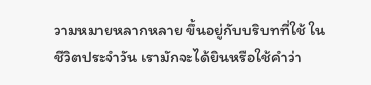วามหมายหลากหลาย ขึ้นอยู่กับบริบทที่ใช้ ในชีวิตประจำวัน เรามักจะได้ยินหรือใช้คำว่า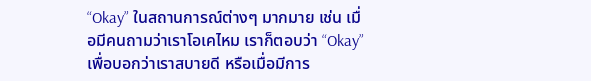“Okay” ในสถานการณ์ต่างๆ มากมาย เช่น เมื่อมีคนถามว่าเราโอเคไหม เราก็ตอบว่า “Okay” เพื่อบอกว่าเราสบายดี หรือเมื่อมีการ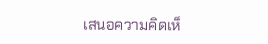เสนอความคิดเห็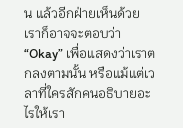น แล้วอีกฝ่ายเห็นด้วย เราก็อาจจะตอบว่า “Okay” เพื่อแสดงว่าเราตกลงตามนั้น หรือแม้แต่เวลาที่ใครสักคนอธิบายอะไรให้เรา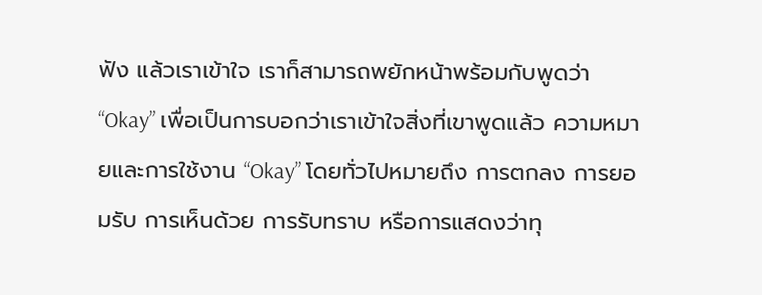ฟัง แล้วเราเข้าใจ เราก็สามารถพยักหน้าพร้อมกับพูดว่า “Okay” เพื่อเป็นการบอกว่าเราเข้าใจสิ่งที่เขาพูดแล้ว ความหมายและการใช้งาน “Okay” โดยทั่วไปหมายถึง การตกลง การยอมรับ การเห็นด้วย การรับทราบ หรือการแสดงว่าทุ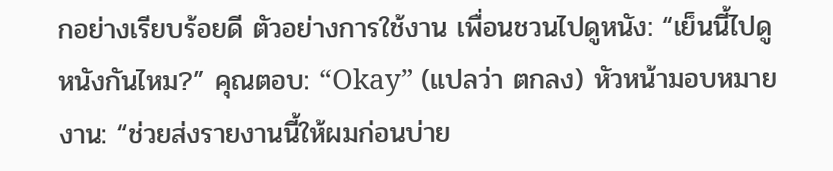กอย่างเรียบร้อยดี ตัวอย่างการใช้งาน เพื่อนชวนไปดูหนัง: “เย็นนี้ไปดูหนังกันไหม?” คุณตอบ: “Okay” (แปลว่า ตกลง) หัวหน้ามอบหมายงาน: “ช่วยส่งรายงานนี้ให้ผมก่อนบ่าย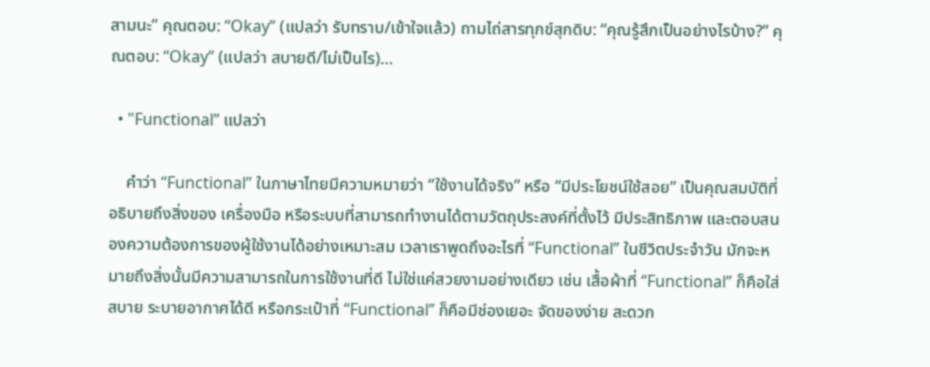สามนะ” คุณตอบ: “Okay” (แปลว่า รับทราบ/เข้าใจแล้ว) ถามไถ่สารทุกข์สุกดิบ: “คุณรู้สึกเป็นอย่างไรบ้าง?” คุณตอบ: “Okay” (แปลว่า สบายดี/ไม่เป็นไร)…

  • "Functional” แปลว่า

    คำว่า “Functional” ในภาษาไทยมีความหมายว่า “ใช้งานได้จริง” หรือ “มีประโยชน์ใช้สอย” เป็นคุณสมบัติที่อธิบายถึงสิ่งของ เครื่องมือ หรือระบบที่สามารถทำงานได้ตามวัตถุประสงค์ที่ตั้งไว้ มีประสิทธิภาพ และตอบสนองความต้องการของผู้ใช้งานได้อย่างเหมาะสม เวลาเราพูดถึงอะไรที่ “Functional” ในชีวิตประจำวัน มักจะหมายถึงสิ่งนั้นมีความสามารถในการใช้งานที่ดี ไม่ใช่แค่สวยงามอย่างเดียว เช่น เสื้อผ้าที่ “Functional” ก็คือใส่สบาย ระบายอากาศได้ดี หรือกระเป๋าที่ “Functional” ก็คือมีช่องเยอะ จัดของง่าย สะดวก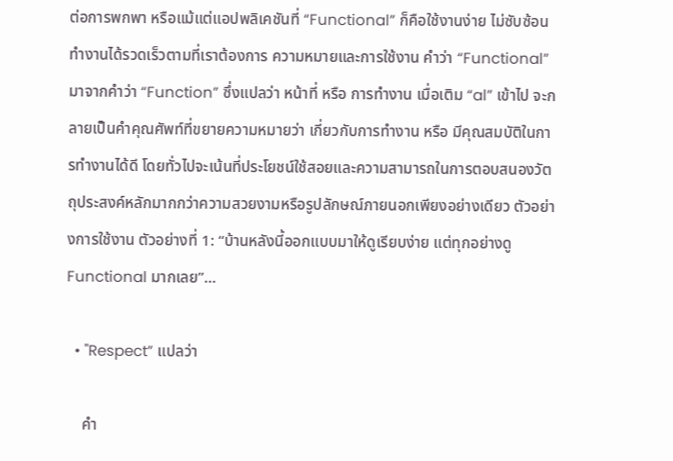ต่อการพกพา หรือแม้แต่แอปพลิเคชันที่ “Functional” ก็คือใช้งานง่าย ไม่ซับซ้อน ทำงานได้รวดเร็วตามที่เราต้องการ ความหมายและการใช้งาน คำว่า “Functional” มาจากคำว่า “Function” ซึ่งแปลว่า หน้าที่ หรือ การทำงาน เมื่อเติม “al” เข้าไป จะกลายเป็นคำคุณศัพท์ที่ขยายความหมายว่า เกี่ยวกับการทำงาน หรือ มีคุณสมบัติในการทำงานได้ดี โดยทั่วไปจะเน้นที่ประโยชน์ใช้สอยและความสามารถในการตอบสนองวัตถุประสงค์หลักมากกว่าความสวยงามหรือรูปลักษณ์ภายนอกเพียงอย่างเดียว ตัวอย่างการใช้งาน ตัวอย่างที่ 1: “บ้านหลังนี้ออกแบบมาให้ดูเรียบง่าย แต่ทุกอย่างดู Functional มากเลย”…

  • "Respect” แปลว่า

    คำ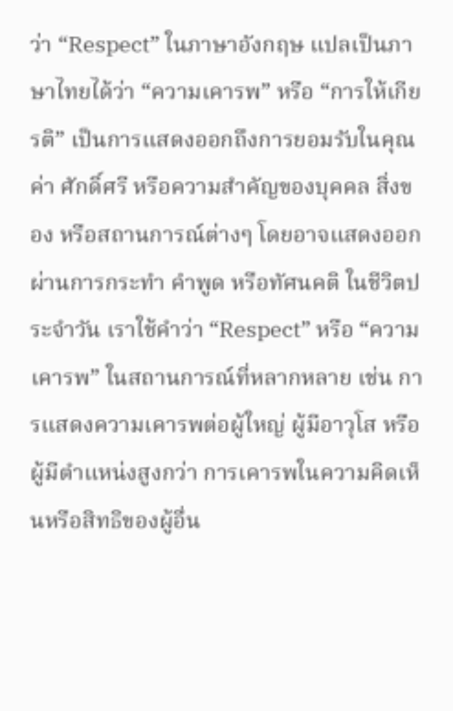ว่า “Respect” ในภาษาอังกฤษ แปลเป็นภาษาไทยได้ว่า “ความเคารพ” หรือ “การให้เกียรติ” เป็นการแสดงออกถึงการยอมรับในคุณค่า ศักดิ์ศรี หรือความสำคัญของบุคคล สิ่งของ หรือสถานการณ์ต่างๆ โดยอาจแสดงออกผ่านการกระทำ คำพูด หรือทัศนคติ ในชีวิตประจำวัน เราใช้คำว่า “Respect” หรือ “ความเคารพ” ในสถานการณ์ที่หลากหลาย เช่น การแสดงความเคารพต่อผู้ใหญ่ ผู้มีอาวุโส หรือผู้มีตำแหน่งสูงกว่า การเคารพในความคิดเห็นหรือสิทธิของผู้อื่น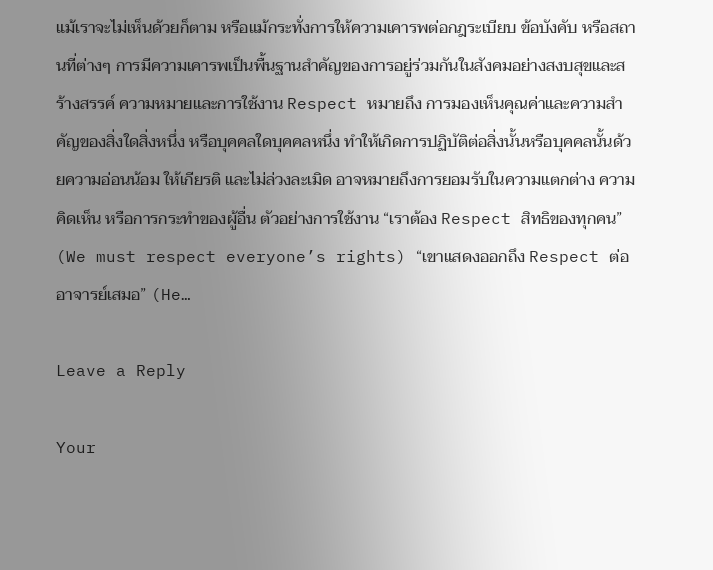แม้เราจะไม่เห็นด้วยก็ตาม หรือแม้กระทั่งการให้ความเคารพต่อกฎระเบียบ ข้อบังคับ หรือสถานที่ต่างๆ การมีความเคารพเป็นพื้นฐานสำคัญของการอยู่ร่วมกันในสังคมอย่างสงบสุขและสร้างสรรค์ ความหมายและการใช้งาน Respect หมายถึง การมองเห็นคุณค่าและความสำคัญของสิ่งใดสิ่งหนึ่ง หรือบุคคลใดบุคคลหนึ่ง ทำให้เกิดการปฏิบัติต่อสิ่งนั้นหรือบุคคลนั้นด้วยความอ่อนน้อม ให้เกียรติ และไม่ล่วงละเมิด อาจหมายถึงการยอมรับในความแตกต่าง ความคิดเห็น หรือการกระทำของผู้อื่น ตัวอย่างการใช้งาน “เราต้อง Respect สิทธิของทุกคน” (We must respect everyone’s rights) “เขาแสดงออกถึง Respect ต่ออาจารย์เสมอ” (He…

Leave a Reply

Your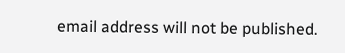email address will not be published.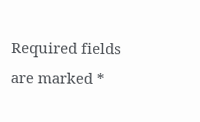Required fields are marked *